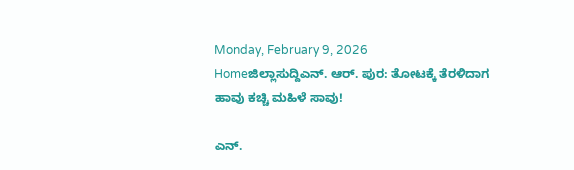Monday, February 9, 2026
Homeಜಿಲ್ಲಾಸುದ್ದಿಎನ್. ಆರ್. ಪುರ: ತೋಟಕ್ಕೆ ತೆರಳಿದಾಗ ಹಾವು ಕಚ್ಚಿ ಮಹಿಳೆ ಸಾವು!

ಎನ್.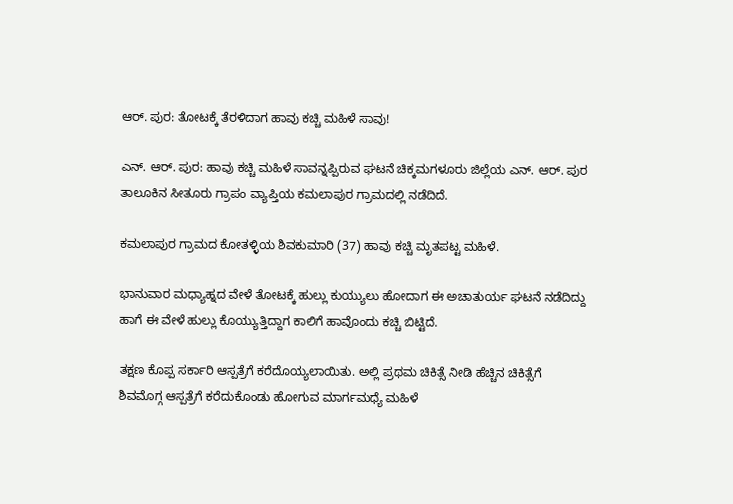ಆರ್. ಪುರ: ತೋಟಕ್ಕೆ ತೆರಳಿದಾಗ ಹಾವು ಕಚ್ಚಿ ಮಹಿಳೆ ಸಾವು!

ಎನ್. ಆರ್. ಪುರ: ಹಾವು ಕಚ್ಚಿ ಮಹಿಳೆ ಸಾವನ್ನಪ್ಪಿರುವ ಘಟನೆ ಚಿಕ್ಕಮಗಳೂರು ಜಿಲ್ಲೆಯ ಎನ್. ಆರ್. ಪುರ ತಾಲೂಕಿನ ಸೀತೂರು ಗ್ರಾಪಂ ವ್ಯಾಪ್ತಿಯ ಕಮಲಾಪುರ ಗ್ರಾಮದಲ್ಲಿ ನಡೆದಿದೆ.

ಕಮಲಾಪುರ ಗ್ರಾಮದ ಕೋತಳ್ಳಿಯ ಶಿವಕುಮಾರಿ (37) ಹಾವು ಕಚ್ಚಿ ಮೃತಪಟ್ಟ ಮಹಿಳೆ.

ಭಾನುವಾರ ಮಧ್ಯಾಹ್ನದ ವೇಳೆ ತೋಟಕ್ಕೆ ಹುಲ್ಲು ಕುಯ್ಯುಲು ಹೋದಾಗ ಈ ಅಚಾತುರ್ಯ ಘಟನೆ ನಡೆದಿದ್ದು ಹಾಗೆ ಈ ವೇಳೆ ಹುಲ್ಲು ಕೊಯ್ಯುತ್ತಿದ್ದಾಗ ಕಾಲಿಗೆ ಹಾವೊಂದು ಕಚ್ಚಿ ಬಿಟ್ಟಿದೆ.

ತಕ್ಷಣ ಕೊಪ್ಪ ಸರ್ಕಾರಿ ಆಸ್ಪತ್ರೆಗೆ ಕರೆದೊಯ್ಯಲಾಯಿತು. ಅಲ್ಲಿ ಪ್ರಥಮ ಚಿಕಿತ್ಸೆ ನೀಡಿ ಹೆಚ್ಚಿನ ಚಿಕಿತ್ಸೆಗೆ ಶಿವಮೊಗ್ಗ ಆಸ್ಪತ್ರೆಗೆ ಕರೆದುಕೊಂಡು ಹೋಗುವ ಮಾರ್ಗಮಧ್ಯೆ ಮಹಿಳೆ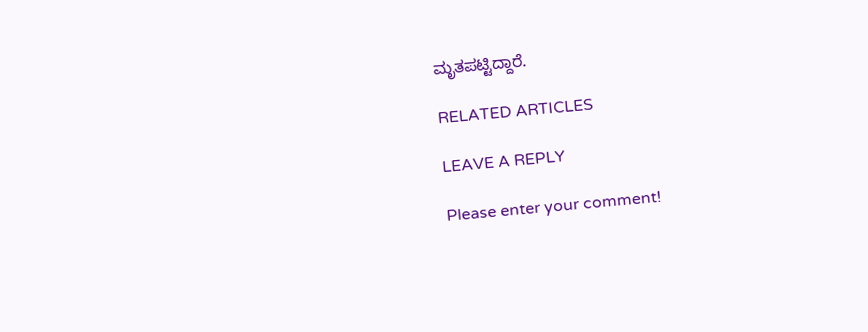ಮೃತಪಟ್ಟಿದ್ದಾರೆ.

RELATED ARTICLES

LEAVE A REPLY

Please enter your comment!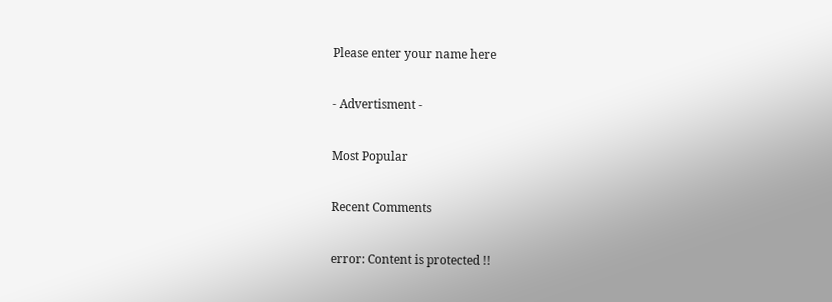Please enter your name here

- Advertisment -

Most Popular

Recent Comments

error: Content is protected !!